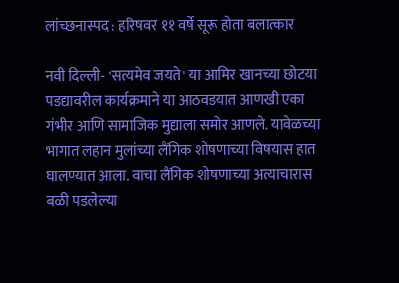लांच्छनास्पद : हरिषवर ११ वर्षे सूरू होता बलात्कार

नवी दिल्ली- 'सत्यमेव जयते' या आमिर खानच्या छोटया पडद्यावरील कार्यक्रमाने या आठवडयात आणखी एका गंभीर आणि सामाजिक मुद्याला समोर आणले. यावेळच्या भागात लहान मुलांच्या लैंगिक शोषणाच्या विषयास हात घालण्यात आला. वाचा लैंगिक शोषणाच्या अत्याचारास बळी पडलेल्या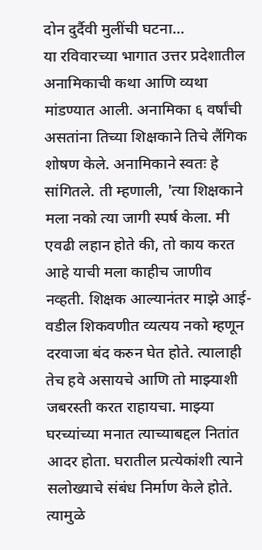दोन दुर्दैवी मुलींची घटना...
या रविवारच्या भागात उत्तर प्रदेशातील अनामिकाची कथा आणि व्यथा मांडण्यात आली. अनामिका ६ वर्षांची असतांना तिच्या शिक्षकाने तिचे लैंगिक शोषण केले. अनामिकाने स्वतः हे सांगितले. ती म्हणाली, 'त्या शिक्षकाने मला नको त्या जागी स्पर्ष केला. मी एवढी लहान होते की, तो काय करत आहे याची मला काहीच जाणीव नव्हती. शिक्षक आल्यानंतर माझे आई-वडील शिकवणीत व्यत्यय नको म्हणून दरवाजा बंद करुन घेत होते. त्यालाही तेच हवे असायचे आणि तो माझ्याशी जबरस्ती करत राहायचा. माझ्या घरच्यांच्या मनात त्याच्याबद्दल नितांत आदर होता. घरातील प्रत्येकांशी त्याने सलोख्याचे संबंध निर्माण केले होते. त्यामुळे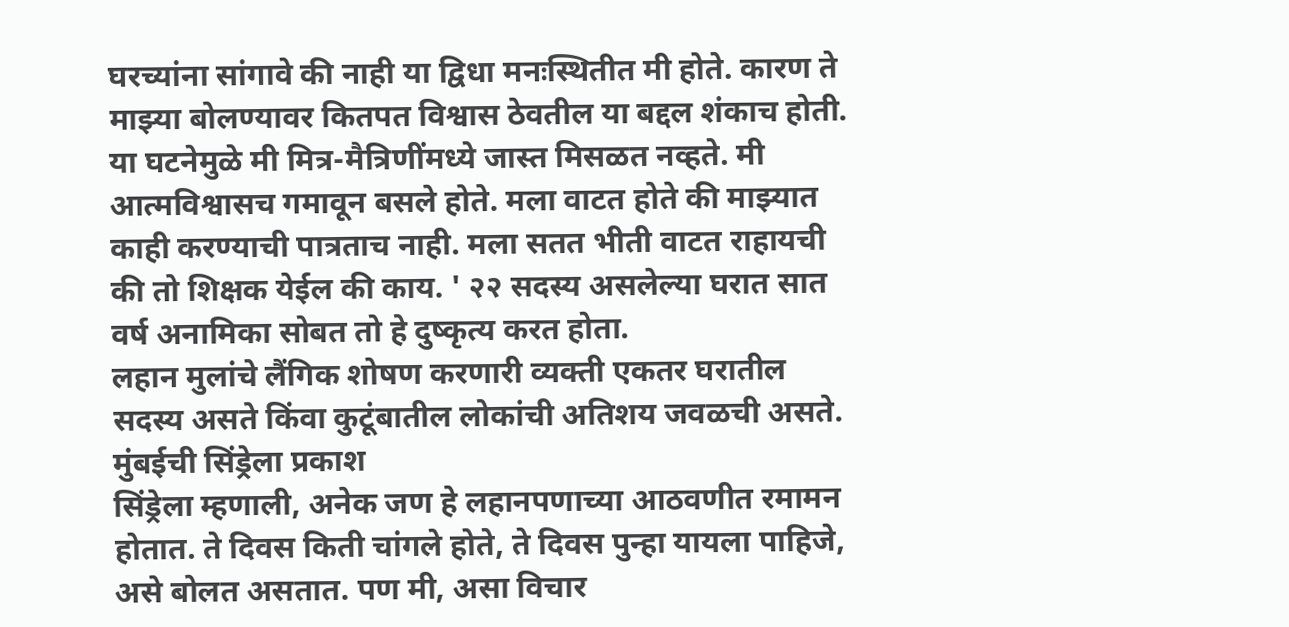घरच्यांना सांगावे की नाही या द्विधा मनःस्थितीत मी होते. कारण ते माझ्या बोलण्यावर कितपत विश्वास ठेवतील या बद्दल शंकाच होती. या घटनेमुळे मी मित्र-मैत्रिणींमध्ये जास्त मिसळत नव्हते. मी आत्मविश्वासच गमावून बसले होते. मला वाटत होते की माझ्यात काही करण्याची पात्रताच नाही. मला सतत भीती वाटत राहायची की तो शिक्षक येईल की काय. ' २२ सदस्य असलेल्या घरात सात वर्ष अनामिका सोबत तो हे दुष्कृत्य करत होता.
लहान मुलांचे लैंगिक शोषण करणारी व्यक्ती एकतर घरातील सदस्य असते किंवा कुटूंबातील लोकांची अतिशय जवळची असते.
मुंबईची सिंड्रेला प्रकाश
सिंड्रेला म्हणाली, अनेक जण हे लहानपणाच्या आठवणीत रमामन होतात. ते दिवस किती चांगले होते, ते दिवस पुन्हा यायला पाहिजे, असे बोलत असतात. पण मी, असा विचार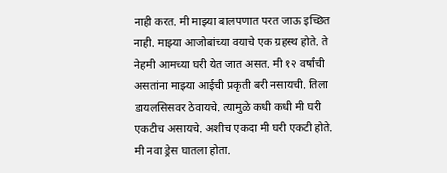नाही करत. मी माझ्या बालपणात परत जाऊ इच्छित नाही. माझ्या आजोबांच्या वयाचे एक ग्रहस्थ होते. ते नेहमी आमच्या घरी येत जात असत. मी १२ वर्षांची असतांना माझ्या आईची प्रकृती बरी नसायची. तिला डायलसिसवर ठेवायचे. त्यामुळे कधी कधी मी घरी एकटीच असायचे. अशीच एकदा मी घरी एकटी होते. मी नवा ड्रेस घातला होता.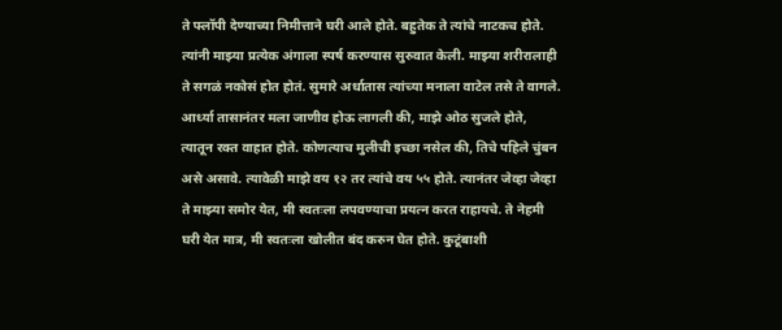ते फ्लॉपी देण्याच्या निमीत्ताने घरी आले होते. बहुतेक ते त्यांचे नाटकच होते. त्यांनी माझ्या प्रत्येक अंगाला स्पर्ष करण्यास सुरुवात केली. माझ्या शरीरालाही ते सगळं नकोसं होत होतं. सुमारे अर्धातास त्यांच्या मनाला वाटेल तसे ते वागले. आर्ध्या तासानंतर मला जाणीव होऊ लागली की, माझे ओठ सुजले होते, त्यातून रक्त वाहात होते. कोणत्याच मुलीची इच्छा नसेल की, तिचे पहिले चुंबन असे असावे. त्यावेळी माझे वय १२ तर त्यांचे वय ५५ होते. त्यानंतर जेव्हा जेव्हा ते माझ्या समोर येत, मी स्वतःला लपवण्याचा प्रयत्न करत राहायचे. ते नेहमी घरी येत मात्र, मी स्वतःला खोलीत बंद करुन घेत होते. कुटूंबाशी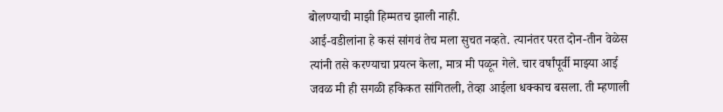बोलण्याची माझी हिम्मतच झाली नाही.
आई-वडीलांना हे कसं सांगवं तेच मला सुचत नव्हते. त्यानंतर परत दोन-तीन वेळेस त्यांनी तसे करण्याचा प्रयत्न केला, मात्र मी पळून गेले. चार वर्षांपूर्वी माझ्या आई जवळ मी ही सगळी हकिकत सांगितली, तेव्हा आईला धक्काच बसला. ती म्हणाली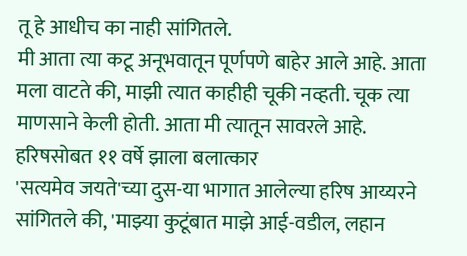तू हे आधीच का नाही सांगितले.
मी आता त्या कटू अनूभवातून पूर्णपणे बाहेर आले आहे. आता मला वाटते की, माझी त्यात काहीही चूकी नव्हती. चूक त्या माणसाने केली होती. आता मी त्यातून सावरले आहे.
हरिषसोबत ११ वर्षे झाला बलात्कार
'सत्यमेव जयते'च्या दुस-या भागात आलेल्या हरिष आय्यरने सांगितले की, 'माझ्या कुटूंबात माझे आई-वडील, लहान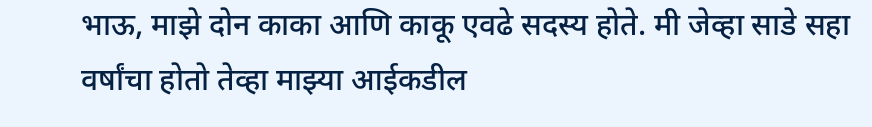भाऊ, माझे दोन काका आणि काकू एवढे सदस्य होते. मी जेव्हा साडे सहा वर्षांचा होतो तेव्हा माझ्या आईकडील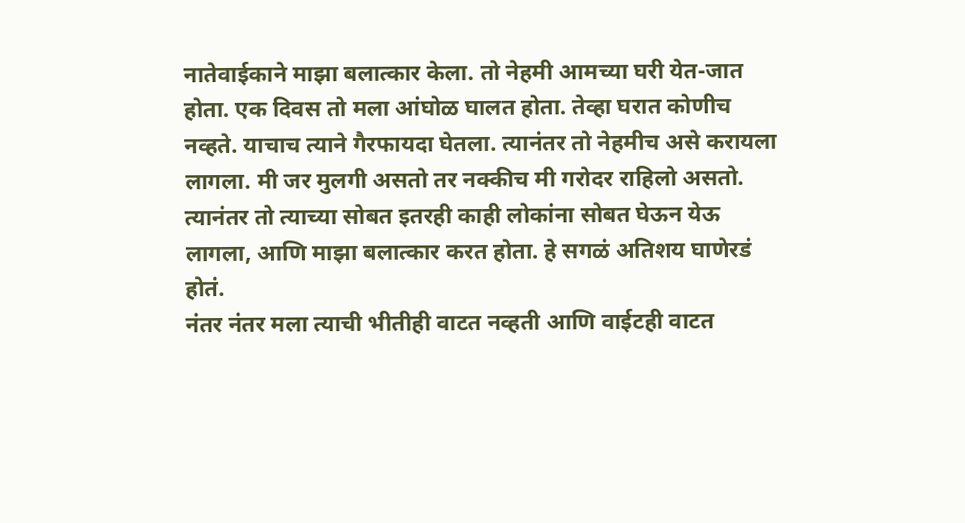नातेवाईकाने माझा बलात्कार केला. तो नेहमी आमच्या घरी येत-जात होता. एक दिवस तो मला आंघोळ घालत होता. तेव्हा घरात कोणीच नव्हते. याचाच त्याने गैरफायदा घेतला. त्यानंतर तो नेहमीच असे करायला लागला. मी जर मुलगी असतो तर नक्कीच मी गरोदर राहिलो असतो. त्यानंतर तो त्याच्या सोबत इतरही काही लोकांना सोबत घेऊन येऊ लागला, आणि माझा बलात्कार करत होता. हे सगळं अतिशय घाणेरडं होतं.
नंतर नंतर मला त्याची भीतीही वाटत नव्हती आणि वाईटही वाटत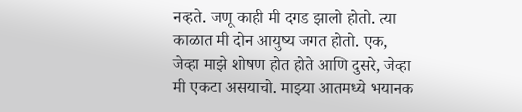नव्हते. जणू काही मी दगड झालो होतो. त्या काळात मी दोन आयुष्य जगत होतो. एक, जेव्हा माझे शोषण होत होते आणि दुसरे, जेव्हा मी एकटा असयाचो. माझ्या आतमध्ये भयानक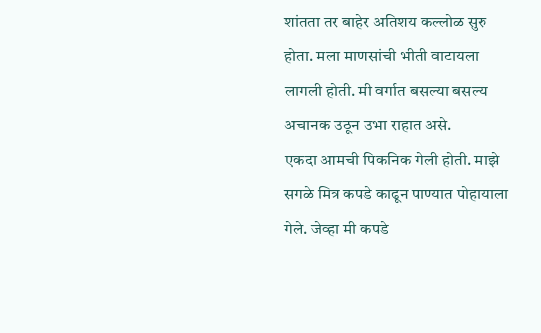शांतता तर बाहेर अतिशय कल्लोळ सुरु होता. मला माणसांची भीती वाटायला लागली होती. मी वर्गात बसल्या बसल्य अचानक उठून उभा राहात असे.
एकदा आमची पिकनिक गेली होती. माझे सगळे मित्र कपडे काढून पाण्यात पोहायाला गेले. जेव्हा मी कपडे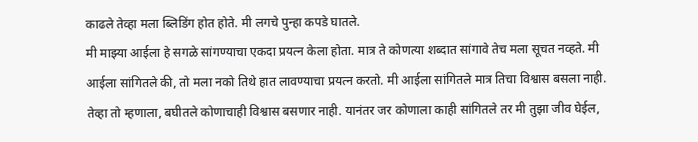काढले तेव्हा मला ब्लिडिंग होत होते. मी लगचे पुन्हा कपडे घातले.
मी माझ्या आईला हे सगळे सांगण्याचा एकदा प्रयत्न केला होता. मात्र ते कोणत्या शब्दात सांगावे तेच मला सूचत नव्हते. मी आईला सांगितले की, तो मला नको तिथे हात लावण्याचा प्रयत्न करतो. मी आईला सांगितले मात्र तिचा विश्वास बसला नाही. तेव्हा तो म्हणाला, बघीतले कोणाचाही विश्वास बसणार नाही. यानंतर जर कोणाला काही सांगितले तर मी तुझा जीव घेईल,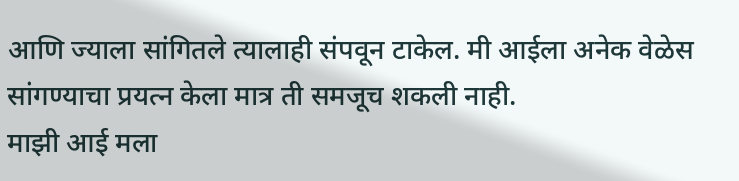आणि ज्याला सांगितले त्यालाही संपवून टाकेल. मी आईला अनेक वेळेस सांगण्याचा प्रयत्न केला मात्र ती समजूच शकली नाही.
माझी आई मला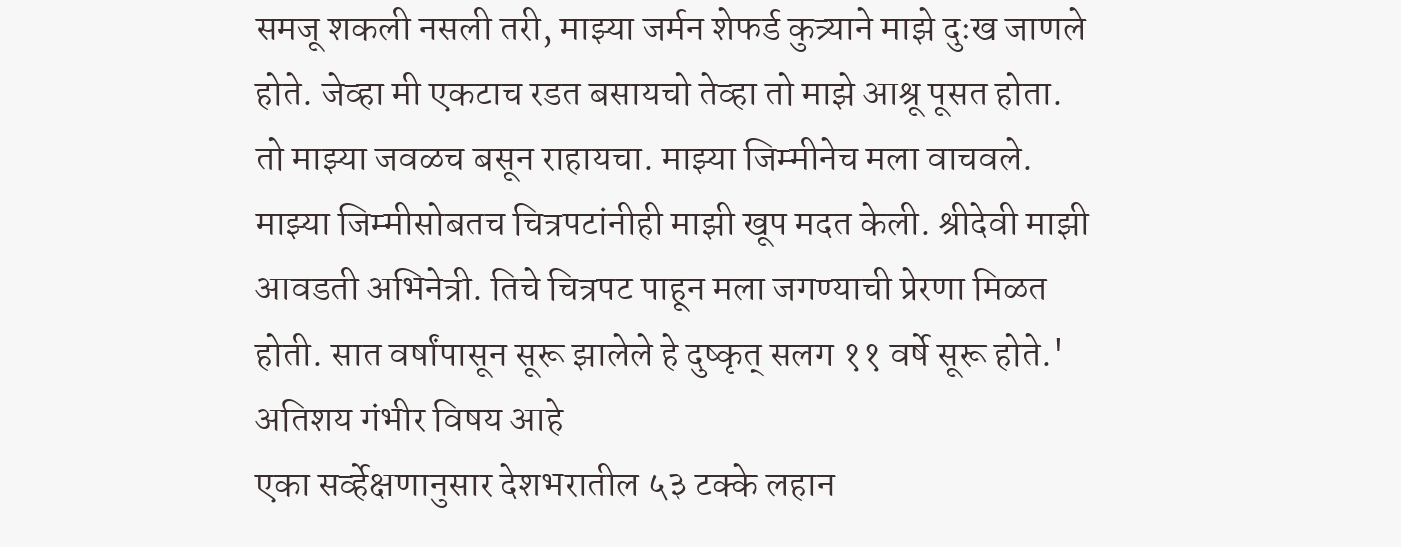समजू शकली नसली तरी, माझ्या जर्मन शेफर्ड कुत्र्याने माझे दुःख जाणले होते. जेव्हा मी एकटाच रडत बसायचो तेव्हा तो माझे आश्रू पूसत होता. तो माझ्या जवळच बसून राहायचा. माझ्या जिम्मीनेच मला वाचवले. माझ्या जिम्मीसोबतच चित्रपटांनीही माझी खूप मदत केली. श्रीदेवी माझी आवडती अभिनेत्री. तिचे चित्रपट पाहून मला जगण्याची प्रेरणा मिळत होती. सात वर्षांपासून सूरू झालेले हे दुष्कृत् सलग ११ वर्षे सूरू होते.'
अतिशय गंभीर विषय आहे
एका सर्व्हेक्षणानुसार देशभरातील ५३ टक्के लहान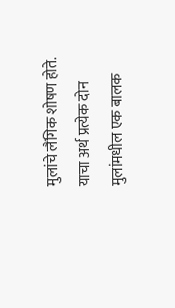मुलांचे लैंगिक शोषण होते. याचा अर्थ प्रत्येक दोन मुलांमधील एक बालक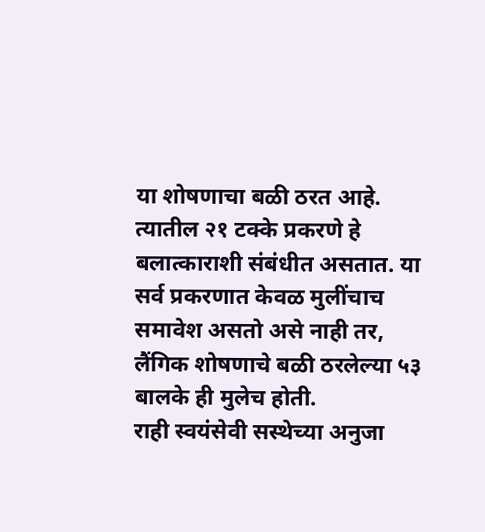या शोषणाचा बळी ठरत आहे. त्यातील २१ टक्के प्रकरणे हे बलात्काराशी संबंधीत असतात. या सर्व प्रकरणात केवळ मुलींचाच समावेश असतो असे नाही तर, लैंगिक शोषणाचे बळी ठरलेल्या ५३ बालके ही मुलेच होती.
राही स्वयंसेवी सस्थेच्या अनुजा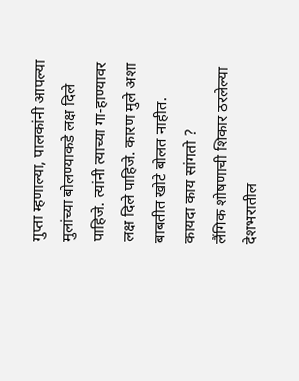गुप्ता म्हणाल्या, पालकांनी आपल्या मुलांच्या बोलण्याकडे लक्ष दिले पाहिजे. त्यांनी त्याच्या गा-हाण्यावर लक्ष दिले पाहिजे. कारण मुले अशा बाबतीत खोटे बोलत नाहीत.
कायदा काय सांगतो ?
लैंगिक शोषणाची शिकार ठरलेल्या देशभरातील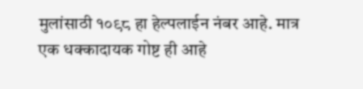मुलांसाठी १०९८ हा हेल्पलाईन नंबर आहे. मात्र एक धक्कादायक गोष्ट ही आहे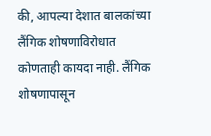की, आपल्या देशात बालकांच्या लैंगिक शोषणाविरोधात कोणताही कायदा नाही. लैंगिक शोषणापासून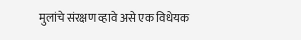मुलांचे संरक्षण व्हावे असे एक विधेयक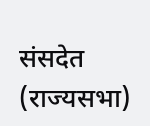संसदेत (राज्यसभा)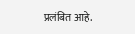प्रलंबित आहे.